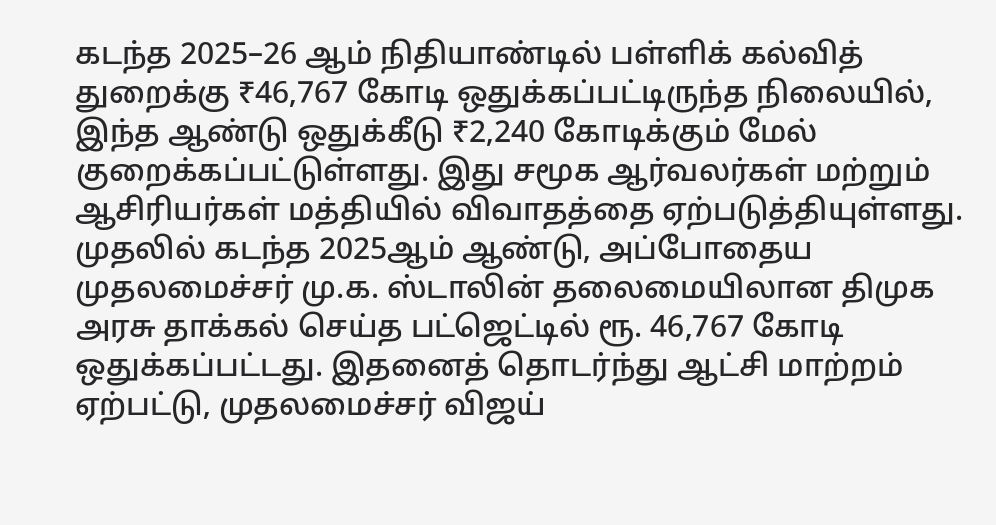கடந்த 2025–26 ஆம் நிதியாண்டில் பள்ளிக் கல்வித் துறைக்கு ₹46,767 கோடி ஒதுக்கப்பட்டிருந்த நிலையில், இந்த ஆண்டு ஒதுக்கீடு ₹2,240 கோடிக்கும் மேல் குறைக்கப்பட்டுள்ளது. இது சமூக ஆர்வலர்கள் மற்றும் ஆசிரியர்கள் மத்தியில் விவாதத்தை ஏற்படுத்தியுள்ளது.
முதலில் கடந்த 2025ஆம் ஆண்டு, அப்போதைய முதலமைச்சர் மு.க. ஸ்டாலின் தலைமையிலான திமுக அரசு தாக்கல் செய்த பட்ஜெட்டில் ரூ. 46,767 கோடி ஒதுக்கப்பட்டது. இதனைத் தொடர்ந்து ஆட்சி மாற்றம் ஏற்பட்டு, முதலமைச்சர் விஜய்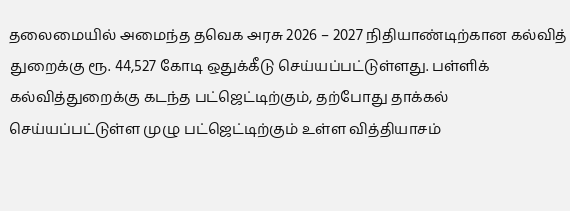தலைமையில் அமைந்த தவெக அரசு 2026 – 2027 நிதியாண்டிற்கான கல்வித் துறைக்கு ரூ. 44,527 கோடி ஒதுக்கீடு செய்யப்பட்டுள்ளது. பள்ளிக் கல்வித்துறைக்கு கடந்த பட்ஜெட்டிற்கும், தற்போது தாக்கல் செய்யப்பட்டுள்ள முழு பட்ஜெட்டிற்கும் உள்ள வித்தியாசம்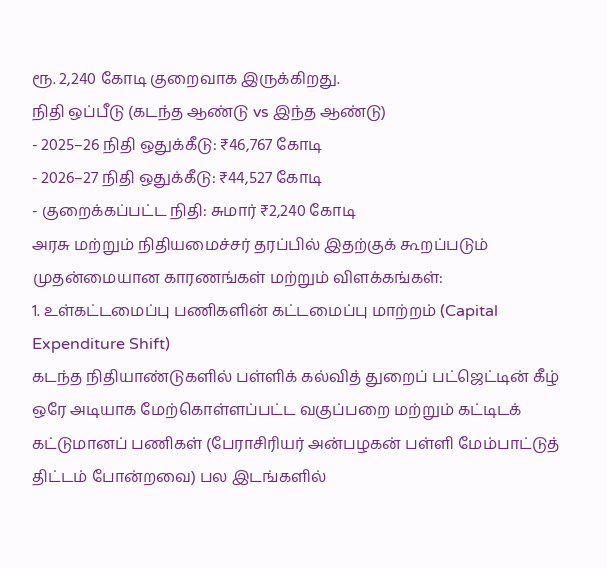ரூ. 2,240 கோடி குறைவாக இருக்கிறது.
நிதி ஒப்பீடு (கடந்த ஆண்டு vs இந்த ஆண்டு)
- 2025–26 நிதி ஒதுக்கீடு: ₹46,767 கோடி
- 2026–27 நிதி ஒதுக்கீடு: ₹44,527 கோடி
- குறைக்கப்பட்ட நிதி: சுமார் ₹2,240 கோடி
அரசு மற்றும் நிதியமைச்சர் தரப்பில் இதற்குக் கூறப்படும் முதன்மையான காரணங்கள் மற்றும் விளக்கங்கள்:
1. உள்கட்டமைப்பு பணிகளின் கட்டமைப்பு மாற்றம் (Capital Expenditure Shift)
கடந்த நிதியாண்டுகளில் பள்ளிக் கல்வித் துறைப் பட்ஜெட்டின் கீழ் ஒரே அடியாக மேற்கொள்ளப்பட்ட வகுப்பறை மற்றும் கட்டிடக் கட்டுமானப் பணிகள் (பேராசிரியர் அன்பழகன் பள்ளி மேம்பாட்டுத் திட்டம் போன்றவை) பல இடங்களில்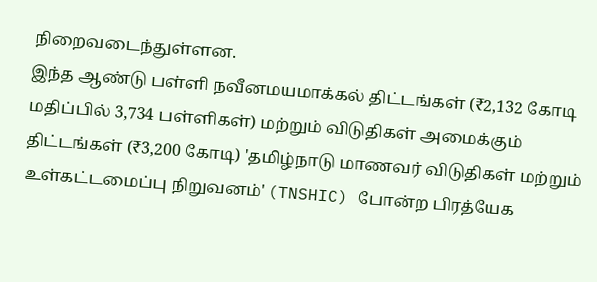நிறைவடைந்துள்ளன.
இந்த ஆண்டு பள்ளி நவீனமயமாக்கல் திட்டங்கள் (₹2,132 கோடி மதிப்பில் 3,734 பள்ளிகள்) மற்றும் விடுதிகள் அமைக்கும் திட்டங்கள் (₹3,200 கோடி) 'தமிழ்நாடு மாணவர் விடுதிகள் மற்றும் உள்கட்டமைப்பு நிறுவனம்' (TNSHIC) போன்ற பிரத்யேக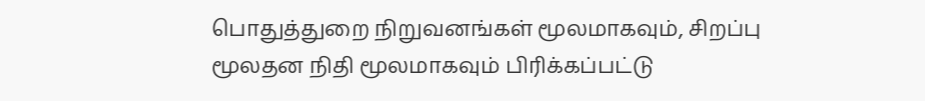பொதுத்துறை நிறுவனங்கள் மூலமாகவும், சிறப்பு மூலதன நிதி மூலமாகவும் பிரிக்கப்பட்டு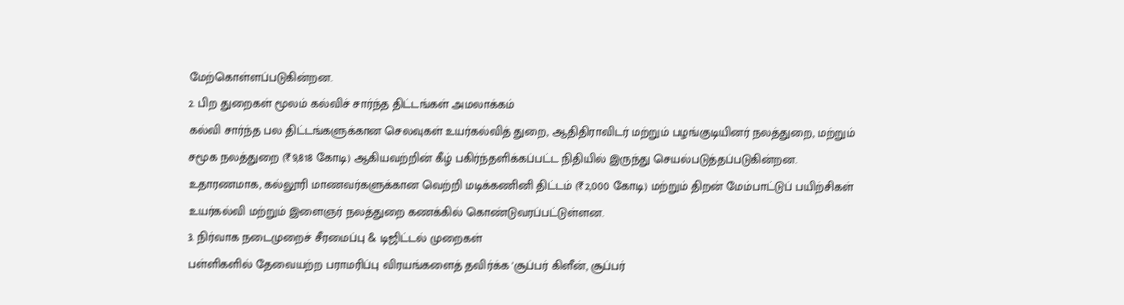மேற்கொள்ளப்படுகின்றன.
2. பிற துறைகள் மூலம் கல்விச் சார்ந்த திட்டங்கள் அமலாக்கம்
கல்வி சார்ந்த பல திட்டங்களுக்கான செலவுகள் உயர்கல்வித் துறை, ஆதிதிராவிடர் மற்றும் பழங்குடியினர் நலத்துறை, மற்றும் சமூக நலத்துறை (₹9,818 கோடி) ஆகியவற்றின் கீழ் பகிர்ந்தளிக்கப்பட்ட நிதியில் இருந்து செயல்படுத்தப்படுகின்றன.
உதாரணமாக, கல்லூரி மாணவர்களுக்கான வெற்றி மடிக்கணினி திட்டம் (₹2,000 கோடி) மற்றும் திறன் மேம்பாட்டுப் பயிற்சிகள் உயர்கல்வி மற்றும் இளைஞர் நலத்துறை கணக்கில் கொண்டுவரப்பட்டுள்ளன.
3. நிர்வாக நடைமுறைச் சீரமைப்பு & டிஜிட்டல் முறைகள்
பள்ளிகளில் தேவையற்ற பராமரிப்பு விரயங்களைத் தவிர்க்க 'சூப்பர் கிளீன், சூப்பர்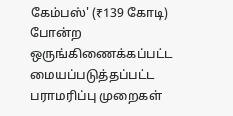கேம்பஸ்' (₹139 கோடி) போன்ற ஒருங்கிணைக்கப்பட்ட மையப்படுத்தப்பட்ட பராமரிப்பு முறைகள்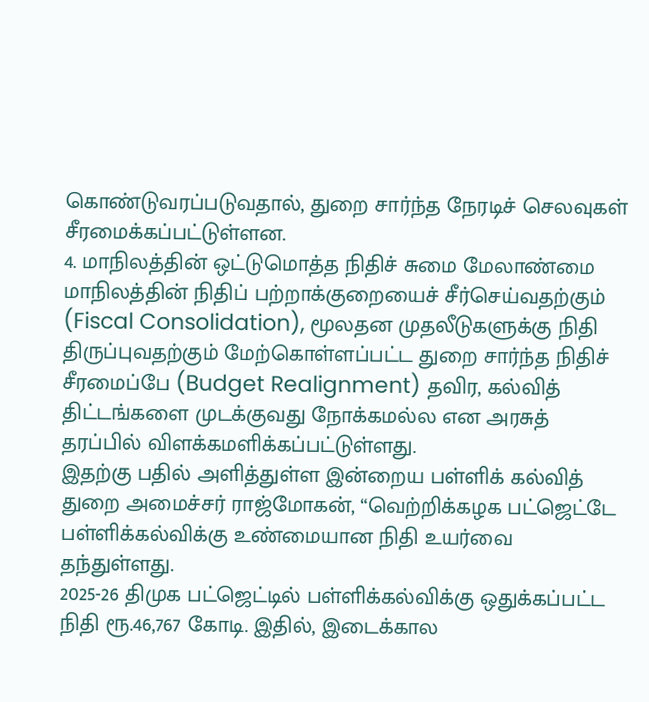கொண்டுவரப்படுவதால், துறை சார்ந்த நேரடிச் செலவுகள் சீரமைக்கப்பட்டுள்ளன.
4. மாநிலத்தின் ஒட்டுமொத்த நிதிச் சுமை மேலாண்மை
மாநிலத்தின் நிதிப் பற்றாக்குறையைச் சீர்செய்வதற்கும் (Fiscal Consolidation), மூலதன முதலீடுகளுக்கு நிதி திருப்புவதற்கும் மேற்கொள்ளப்பட்ட துறை சார்ந்த நிதிச் சீரமைப்பே (Budget Realignment) தவிர, கல்வித் திட்டங்களை முடக்குவது நோக்கமல்ல என அரசுத் தரப்பில் விளக்கமளிக்கப்பட்டுள்ளது.
இதற்கு பதில் அளித்துள்ள இன்றைய பள்ளிக் கல்வித் துறை அமைச்சர் ராஜ்மோகன், “வெற்றிக்கழக பட்ஜெட்டே பள்ளிக்கல்விக்கு உண்மையான நிதி உயர்வை தந்துள்ளது.
2025-26 திமுக பட்ஜெட்டில் பள்ளிக்கல்விக்கு ஒதுக்கப்பட்ட நிதி ரூ.46,767 கோடி. இதில், இடைக்கால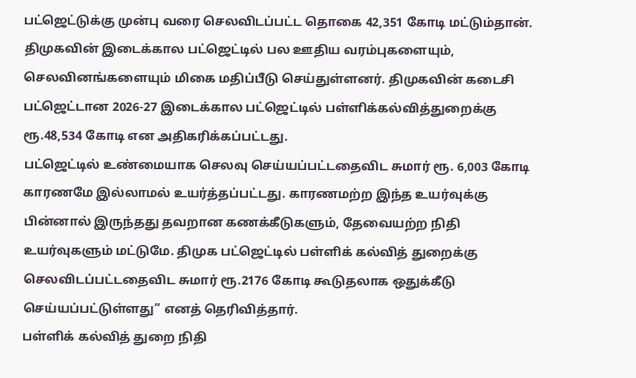பட்ஜெட்டுக்கு முன்பு வரை செலவிடப்பட்ட தொகை 42,351 கோடி மட்டும்தான். திமுகவின் இடைக்கால பட்ஜெட்டில் பல ஊதிய வரம்புகளையும், செலவினங்களையும் மிகை மதிப்பீடு செய்துள்ளனர். திமுகவின் கடைசி பட்ஜெட்டான 2026-27 இடைக்கால பட்ஜெட்டில் பள்ளிக்கல்வித்துறைக்கு ரூ.48,534 கோடி என அதிகரிக்கப்பட்டது.
பட்ஜெட்டில் உண்மையாக செலவு செய்யப்பட்டதைவிட சுமார் ரூ. 6,003 கோடி காரணமே இல்லாமல் உயர்த்தப்பட்டது. காரணமற்ற இந்த உயர்வுக்கு பின்னால் இருந்தது தவறான கணக்கீடுகளும், தேவையற்ற நிதி உயர்வுகளும் மட்டுமே. திமுக பட்ஜெட்டில் பள்ளிக் கல்வித் துறைக்கு செலவிடப்பட்டதைவிட சுமார் ரூ.2176 கோடி கூடுதலாக ஒதுக்கீடு செய்யப்பட்டுள்ளது” எனத் தெரிவித்தார்.
பள்ளிக் கல்வித் துறை நிதி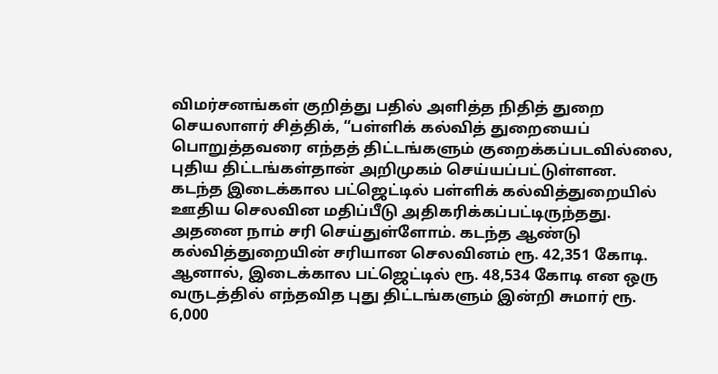விமர்சனங்கள் குறித்து பதில் அளித்த நிதித் துறை செயலாளர் சித்திக், “பள்ளிக் கல்வித் துறையைப் பொறுத்தவரை எந்தத் திட்டங்களும் குறைக்கப்படவில்லை, புதிய திட்டங்கள்தான் அறிமுகம் செய்யப்பட்டுள்ளன.
கடந்த இடைக்கால பட்ஜெட்டில் பள்ளிக் கல்வித்துறையில் ஊதிய செலவின மதிப்பீடு அதிகரிக்கப்பட்டிருந்தது. அதனை நாம் சரி செய்துள்ளோம். கடந்த ஆண்டு கல்வித்துறையின் சரியான செலவினம் ரூ. 42,351 கோடி. ஆனால், இடைக்கால பட்ஜெட்டில் ரூ. 48,534 கோடி என ஒரு வருடத்தில் எந்தவித புது திட்டங்களும் இன்றி சுமார் ரூ. 6,000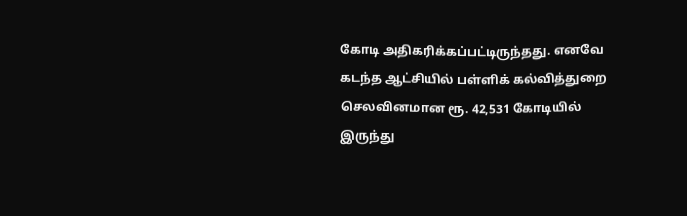கோடி அதிகரிக்கப்பட்டிருந்தது. எனவே கடந்த ஆட்சியில் பள்ளிக் கல்வித்துறை செலவினமான ரூ. 42,531 கோடியில் இருந்து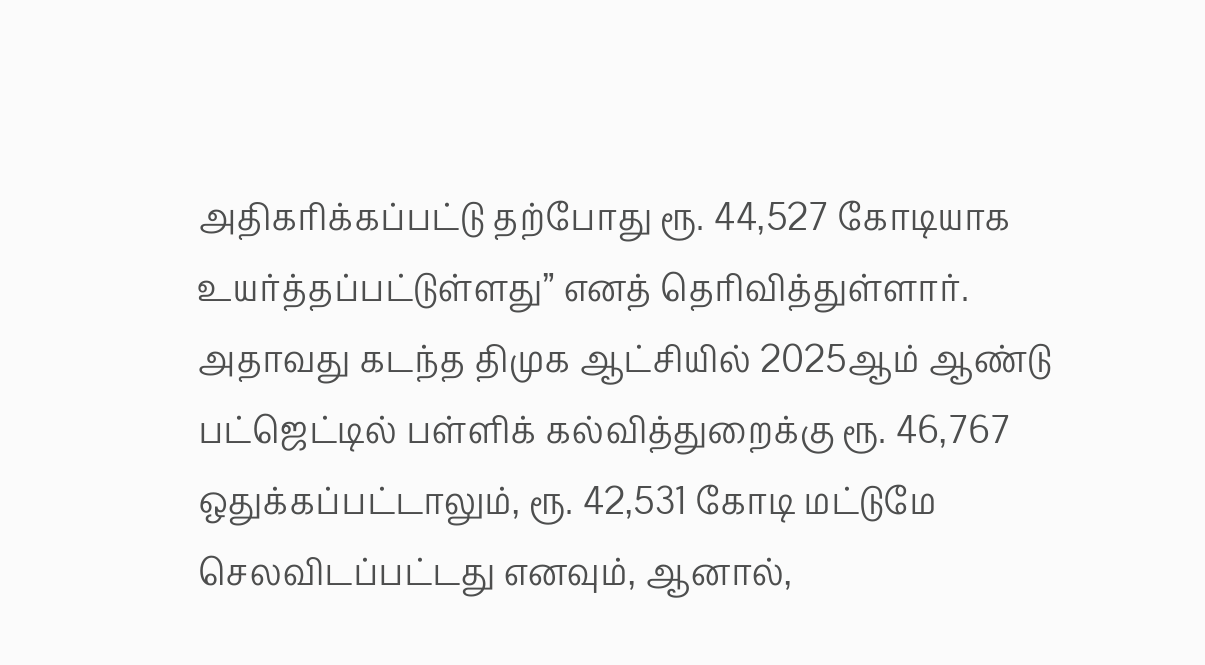அதிகரிக்கப்பட்டு தற்போது ரூ. 44,527 கோடியாக உயர்த்தப்பட்டுள்ளது” எனத் தெரிவித்துள்ளார்.
அதாவது கடந்த திமுக ஆட்சியில் 2025ஆம் ஆண்டு பட்ஜெட்டில் பள்ளிக் கல்வித்துறைக்கு ரூ. 46,767 ஒதுக்கப்பட்டாலும், ரூ. 42,531 கோடி மட்டுமே செலவிடப்பட்டது எனவும், ஆனால்,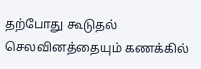தற்போது கூடுதல் செலவினத்தையும் கணக்கில்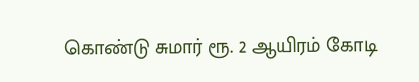கொண்டு சுமார் ரூ. 2 ஆயிரம் கோடி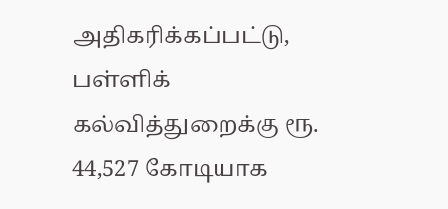அதிகரிக்கப்பட்டு, பள்ளிக் கல்வித்துறைக்கு ரூ. 44,527 கோடியாக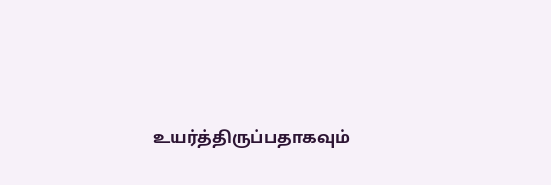உயர்த்திருப்பதாகவும்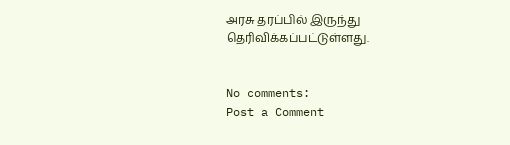அரசு தரப்பில் இருந்து தெரிவிக்கப்பட்டுள்ளது.


No comments:
Post a Comment